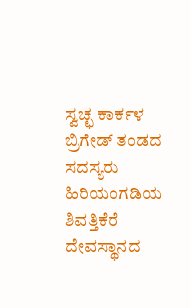ಸ್ವಚ್ಛ ಕಾರ್ಕಳ ಬ್ರಿಗೇಡ್ ತಂಡದ ಸದಸ್ಯರು ಹಿರಿಯಂಗಡಿಯ ಶಿವತ್ತಿಕೆರೆ ದೇವಸ್ಥಾನದ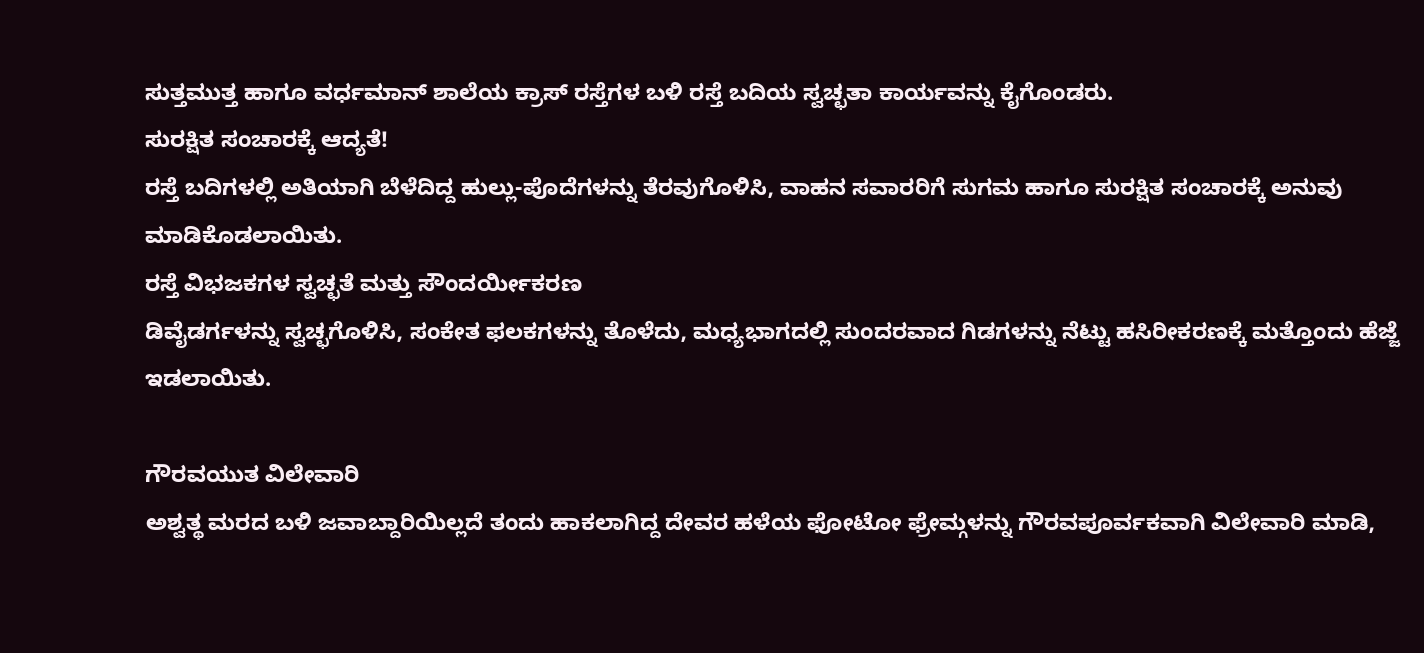ಸುತ್ತಮುತ್ತ ಹಾಗೂ ವರ್ಧಮಾನ್ ಶಾಲೆಯ ಕ್ರಾಸ್ ರಸ್ತೆಗಳ ಬಳಿ ರಸ್ತೆ ಬದಿಯ ಸ್ವಚ್ಛತಾ ಕಾರ್ಯವನ್ನು ಕೈಗೊಂಡರು.
ಸುರಕ್ಷಿತ ಸಂಚಾರಕ್ಕೆ ಆದ್ಯತೆ!
ರಸ್ತೆ ಬದಿಗಳಲ್ಲಿ ಅತಿಯಾಗಿ ಬೆಳೆದಿದ್ದ ಹುಲ್ಲು-ಪೊದೆಗಳನ್ನು ತೆರವುಗೊಳಿಸಿ, ವಾಹನ ಸವಾರರಿಗೆ ಸುಗಮ ಹಾಗೂ ಸುರಕ್ಷಿತ ಸಂಚಾರಕ್ಕೆ ಅನುವು ಮಾಡಿಕೊಡಲಾಯಿತು.
ರಸ್ತೆ ವಿಭಜಕಗಳ ಸ್ವಚ್ಛತೆ ಮತ್ತು ಸೌಂದರ್ಯೀಕರಣ
ಡಿವೈಡರ್ಗಳನ್ನು ಸ್ವಚ್ಛಗೊಳಿಸಿ, ಸಂಕೇತ ಫಲಕಗಳನ್ನು ತೊಳೆದು, ಮಧ್ಯಭಾಗದಲ್ಲಿ ಸುಂದರವಾದ ಗಿಡಗಳನ್ನು ನೆಟ್ಟು ಹಸಿರೀಕರಣಕ್ಕೆ ಮತ್ತೊಂದು ಹೆಜ್ಜೆ ಇಡಲಾಯಿತು.

ಗೌರವಯುತ ವಿಲೇವಾರಿ
ಅಶ್ವತ್ಥ ಮರದ ಬಳಿ ಜವಾಬ್ದಾರಿಯಿಲ್ಲದೆ ತಂದು ಹಾಕಲಾಗಿದ್ದ ದೇವರ ಹಳೆಯ ಫೋಟೋ ಫ್ರೇಮ್ಗಳನ್ನು ಗೌರವಪೂರ್ವಕವಾಗಿ ವಿಲೇವಾರಿ ಮಾಡಿ,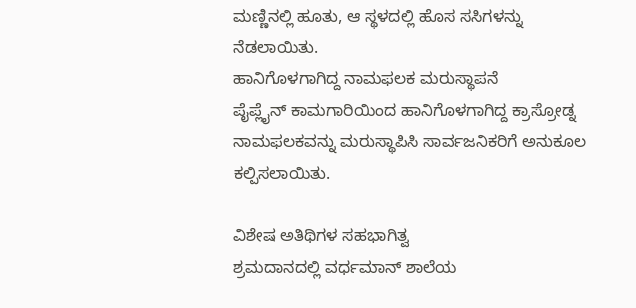ಮಣ್ಣಿನಲ್ಲಿ ಹೂತು, ಆ ಸ್ಥಳದಲ್ಲಿ ಹೊಸ ಸಸಿಗಳನ್ನು ನೆಡಲಾಯಿತು.
ಹಾನಿಗೊಳಗಾಗಿದ್ದ ನಾಮಫಲಕ ಮರುಸ್ಥಾಪನೆ
ಪೈಪ್ಲೈನ್ ಕಾಮಗಾರಿಯಿಂದ ಹಾನಿಗೊಳಗಾಗಿದ್ದ ಕ್ರಾಸ್ರೋಡ್ನ ನಾಮಫಲಕವನ್ನು ಮರುಸ್ಥಾಪಿಸಿ ಸಾರ್ವಜನಿಕರಿಗೆ ಅನುಕೂಲ ಕಲ್ಪಿಸಲಾಯಿತು.

ವಿಶೇಷ ಅತಿಥಿಗಳ ಸಹಭಾಗಿತ್ವ
ಶ್ರಮದಾನದಲ್ಲಿ ವರ್ಧಮಾನ್ ಶಾಲೆಯ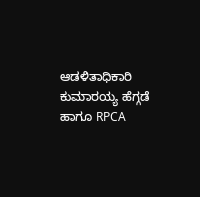ಆಡಳಿತಾಧಿಕಾರಿ ಕುಮಾರಯ್ಯ ಹೆಗ್ಗಡೆ ಹಾಗೂ RPCA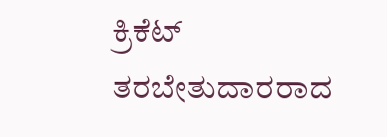ಕ್ರಿಕೆಟ್ ತರಬೇತುದಾರರಾದ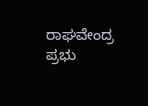ರಾಘವೇಂದ್ರ ಪ್ರಭು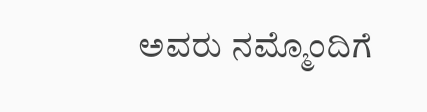ಅವರು ನಮ್ಮೊಂದಿಗೆ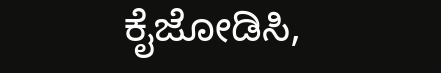ಕೈಜೋಡಿಸಿ,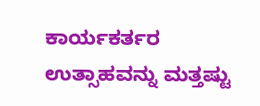ಕಾರ್ಯಕರ್ತರ ಉತ್ಸಾಹವನ್ನು ಮತ್ತಷ್ಟು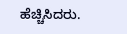ಹೆಚ್ಚಿಸಿದರು.